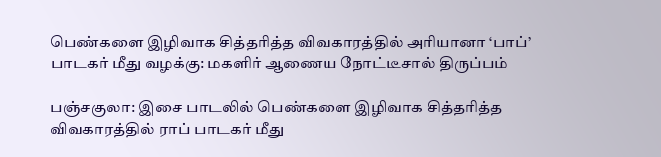பெண்களை இழிவாக சித்தரித்த விவகாரத்தில் அரியானா ‘பாப்’ பாடகர் மீது வழக்கு: மகளிர் ஆணைய நோட்டீசால் திருப்பம்

பஞ்சகுலா: இசை பாடலில் பெண்களை இழிவாக சித்தரித்த விவகாரத்தில் ராப் பாடகர் மீது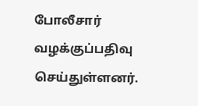போலீசார் வழக்குப்பதிவு செய்துள்ளனர்.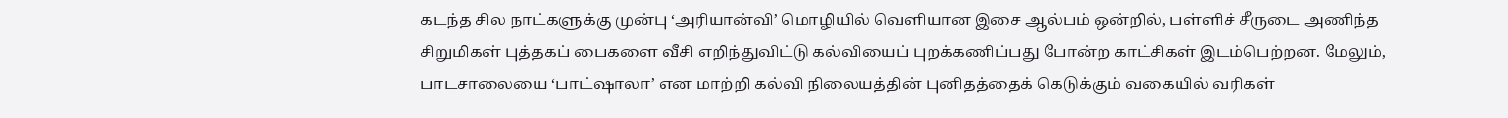கடந்த சில நாட்களுக்கு முன்பு ‘அரியான்வி’ மொழியில் வெளியான இசை ஆல்பம் ஒன்றில், பள்ளிச் சீருடை அணிந்த சிறுமிகள் புத்தகப் பைகளை வீசி எறிந்துவிட்டு கல்வியைப் புறக்கணிப்பது போன்ற காட்சிகள் இடம்பெற்றன. மேலும், பாடசாலையை ‘பாட்ஷாலா’ என மாற்றி கல்வி நிலையத்தின் புனிதத்தைக் கெடுக்கும் வகையில் வரிகள்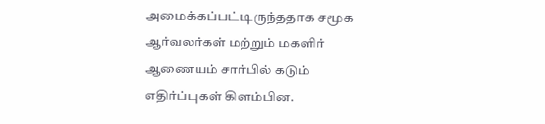அமைக்கப்பட்டிருந்ததாக சமூக ஆர்வலர்கள் மற்றும் மகளிர் ஆணையம் சார்பில் கடும் எதிர்ப்புகள் கிளம்பின.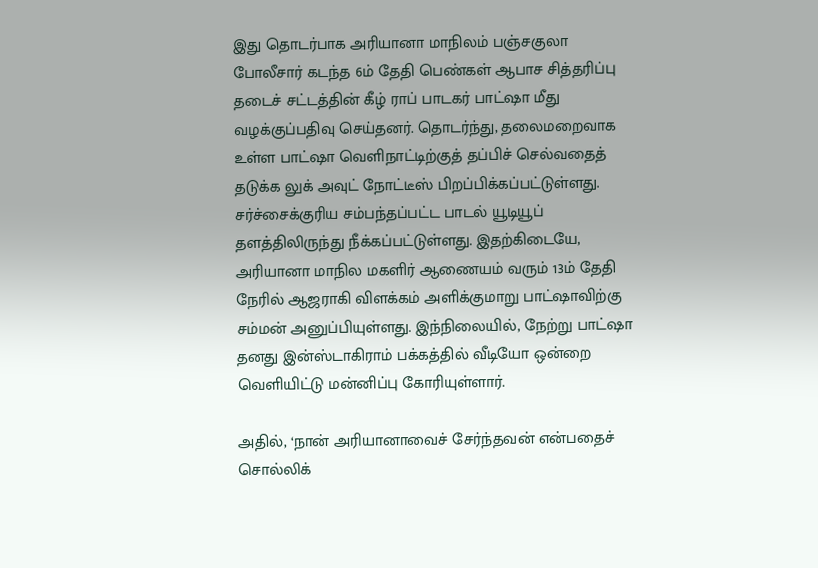இது தொடர்பாக அரியானா மாநிலம் பஞ்சகுலா போலீசார் கடந்த 6ம் தேதி பெண்கள் ஆபாச சித்தரிப்பு தடைச் சட்டத்தின் கீழ் ராப் பாடகர் பாட்ஷா மீது வழக்குப்பதிவு செய்தனர். தொடர்ந்து, தலைமறைவாக உள்ள பாட்ஷா வெளிநாட்டிற்குத் தப்பிச் செல்வதைத் தடுக்க லுக் அவுட் நோட்டீஸ் பிறப்பிக்கப்பட்டுள்ளது. சர்ச்சைக்குரிய சம்பந்தப்பட்ட பாடல் யூடியூப் தளத்திலிருந்து நீக்கப்பட்டுள்ளது. இதற்கிடையே, அரியானா மாநில மகளிர் ஆணையம் வரும் 13ம் தேதி நேரில் ஆஜராகி விளக்கம் அளிக்குமாறு பாட்ஷாவிற்கு சம்மன் அனுப்பியுள்ளது. இந்நிலையில், நேற்று பாட்ஷா தனது இன்ஸ்டாகிராம் பக்கத்தில் வீடியோ ஒன்றை வெளியிட்டு மன்னிப்பு கோரியுள்ளார்.

அதில், ‘நான் அரியானாவைச் சேர்ந்தவன் என்பதைச் சொல்லிக்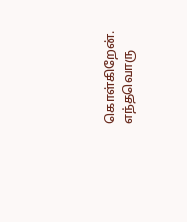கொள்கிறேன். எந்தவொரு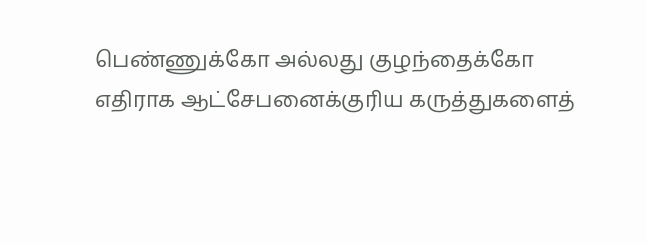பெண்ணுக்கோ அல்லது குழந்தைக்கோ எதிராக ஆட்சேபனைக்குரிய கருத்துகளைத்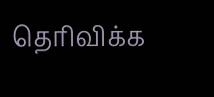தெரிவிக்க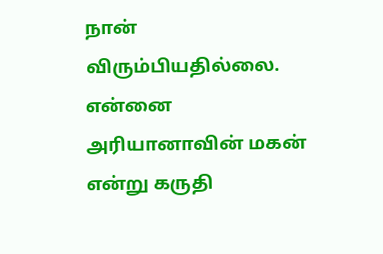நான் விரும்பியதில்லை. என்னை அரியானாவின் மகன் என்று கருதி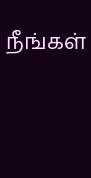நீங்கள்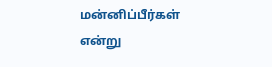மன்னிப்பீர்கள் என்று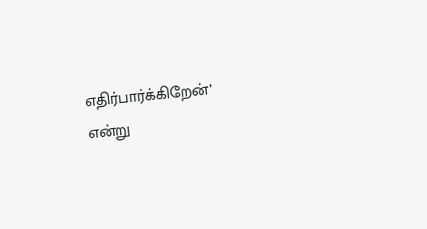எதிர்பார்க்கிறேன்’ என்று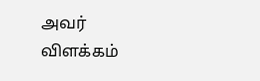அவர் விளக்கம்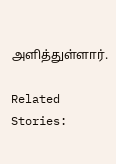அளித்துள்ளார்.

Related Stories: